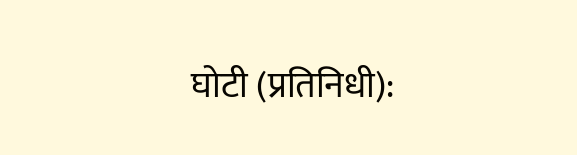घोटी (प्रतिनिधी):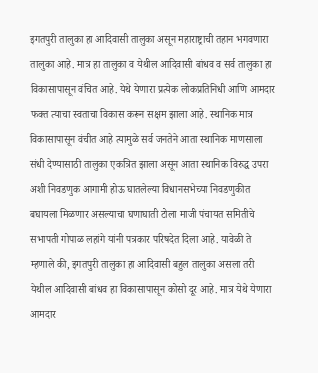इगतपुरी तालुका हा आदिवासी तालुका असून महाराष्ट्राची तहान भगवणारा तालुका आहे. मात्र हा तालुका व येथील आदिवासी बांधव व सर्व तालुका हा विकासापासून वंचित आहे. येथे येणारा प्रत्येक लोकप्रतिनिधी आणि आमदार फक्त त्याचा स्वताचा विकास करून सक्षम झाला आहे. स्थानिक मात्र विकासापासून वंचीत आहे त्यामुळे सर्व जनतेने आता स्थानिक माणसाला संधी देण्यासाठी तालुका एकत्रित झाला असून आता स्थानिक विरुद्ध उपरा अशी निवडणुक आगामी होऊ घातलेल्या विधानसभेच्या निवडणुकीत बघायला मिळणार असल्याचा घणाघाती टोला माजी पंचायत समितीचे सभापती गोपाळ लहांगे यांनी पत्रकार परिषदेत दिला आहे. यावेळी ते म्हणाले की, इगतपुरी तालुका हा आदिवासी बहुल तालुका असला तरी येथील आदिवासी बांधव हा विकासापासून कोसो दूर आहे. मात्र येथे येणारा आमदार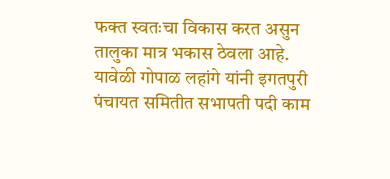फक्त स्वतःचा विकास करत असुन तालुका मात्र भकास ठेवला आहे. यावेळी गोपाळ लहांगे यांनी इगतपुरी पंचायत समितीत सभापती पदी काम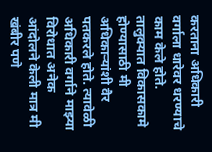करताना अधिकारी वर्गाला धारेवर धरण्याचे काम केले होते. तालुक्यात विकासकामे होण्यासाठी मी अधिकाऱ्यांशी वैर पतकरले होते. त्यावेळी अधिकारी वर्गाने माझ्या विरोधात अनेक आंदोलने केली मात्र मी खंबीर पणे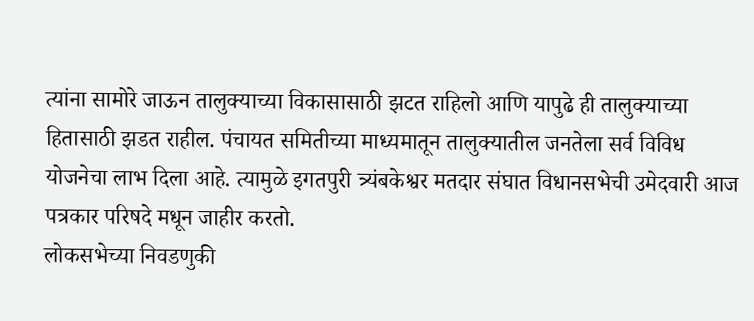त्यांना सामोरे जाऊन तालुक्याच्या विकासासाठी झटत राहिलो आणि यापुढे ही तालुक्याच्या हितासाठी झडत राहील. पंचायत समितीच्या माध्यमातून तालुक्यातील जनतेला सर्व विविध योजनेचा लाभ दिला आहे. त्यामुळे इगतपुरी त्र्यंबकेश्वर मतदार संघात विधानसभेची उमेदवारी आज पत्रकार परिषदे मधून जाहीर करतो.
लोकसभेच्या निवडणुकी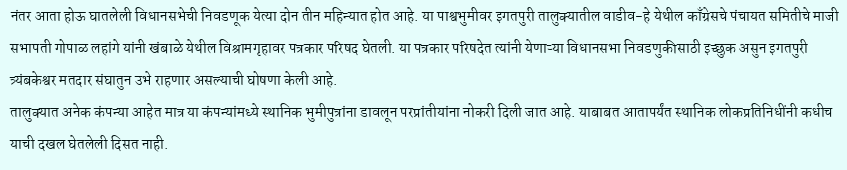नंतर आता होऊ घातलेली विधानसभेची निवडणूक येत्या दोन तीन महिन्यात होत आहे. या पाश्वभुमीवर इगतपुरी तालुक्यातील वाडीव-हे येथील काँग्रेसचे पंचायत समितीचे माजी सभापती गोपाळ लहांगे यांनी खंबाळे येथील विश्रामगृहावर पत्रकार परिषद घेतली. या पत्रकार परिषदेत त्यांनी येणाऱ्या विधानसभा निवडणुकीसाठी इच्छुक असुन इगतपुरी त्र्यंबकेश्वर मतदार संघातुन उभे राहणार असल्याची घोषणा केली आहे.
तालुक्यात अनेक कंपन्या आहेत मात्र या कंपन्यांमध्ये स्थानिक भुमीपुत्रांना डावलून परप्रांतीयांना नोकरी दिली जात आहे. याबाबत आतापर्यंत स्थानिक लोकप्रतिनिधींनी कधीच याची दखल घेतलेली दिसत नाही.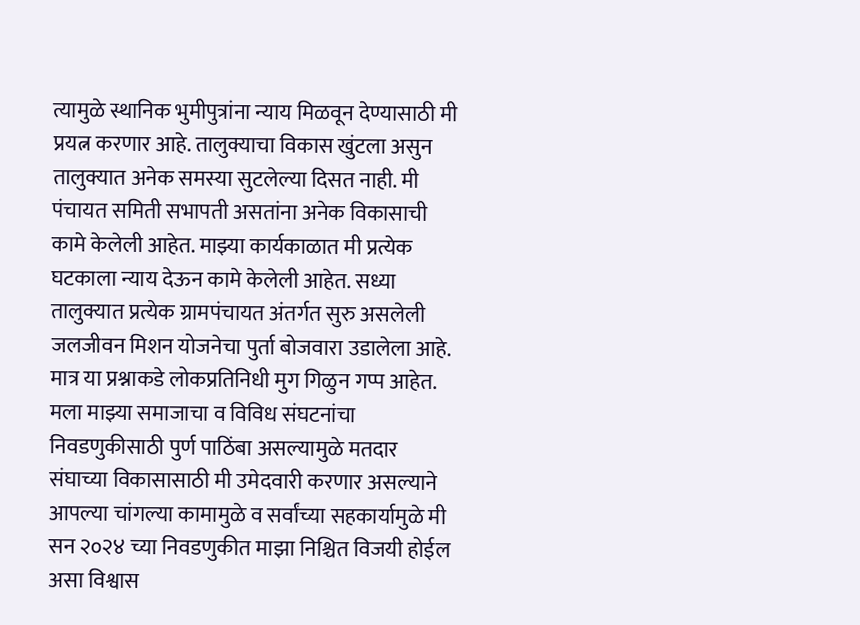त्यामुळे स्थानिक भुमीपुत्रांना न्याय मिळवून देण्यासाठी मी प्रयत्न करणार आहे. तालुक्याचा विकास खुंटला असुन तालुक्यात अनेक समस्या सुटलेल्या दिसत नाही. मी पंचायत समिती सभापती असतांना अनेक विकासाची कामे केलेली आहेत. माझ्या कार्यकाळात मी प्रत्येक घटकाला न्याय देऊन कामे केलेली आहेत. सध्या तालुक्यात प्रत्येक ग्रामपंचायत अंतर्गत सुरु असलेली जलजीवन मिशन योजनेचा पुर्ता बोजवारा उडालेला आहे. मात्र या प्रश्नाकडे लोकप्रतिनिधी मुग गिळुन गप्प आहेत. मला माझ्या समाजाचा व विविध संघटनांचा निवडणुकीसाठी पुर्ण पाठिंबा असल्यामुळे मतदार संघाच्या विकासासाठी मी उमेदवारी करणार असल्याने आपल्या चांगल्या कामामुळे व सर्वांच्या सहकार्यामुळे मी सन २०२४ च्या निवडणुकीत माझा निश्चित विजयी होईल असा विश्वास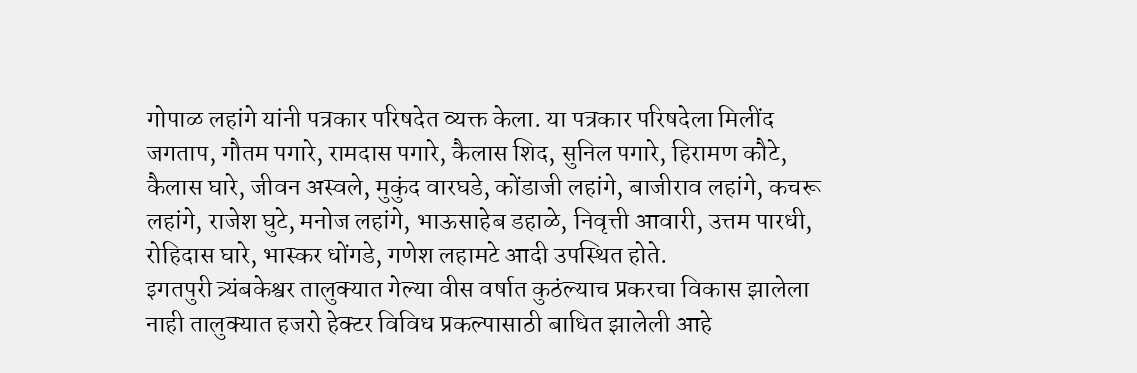गोपाळ लहांगे यांनी पत्रकार परिषदेत व्यक्त केला. या पत्रकार परिषदेला मिलींद जगताप, गौतम पगारे, रामदास पगारे, कैलास शिद, सुनिल पगारे, हिरामण कौटे, कैलास घारे, जीवन अस्वले, मुकुंद वारघडे, कोंडाजी लहांगे, बाजीराव लहांगे, कचरू लहांगे, राजेश घुटे, मनोज लहांगे, भाऊसाहेब डहाळे, निवृत्ती आवारी, उत्तम पारधी, रोहिदास घारे, भास्कर धोंगडे, गणेश लहामटे आदी उपस्थित होते.
इगतपुरी त्र्यंबकेश्वर तालुक्यात गेल्या वीस वर्षात कुठंल्याच प्रकरचा विकास झालेला नाही तालुक्यात हजरो हेक्टर विविध प्रकल्पासाठी बाधित झालेली आहे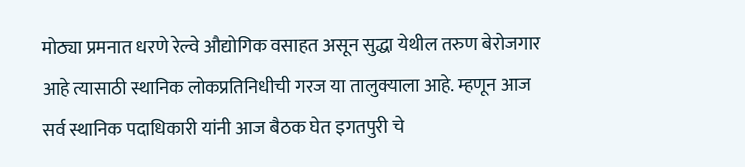मोठ्या प्रमनात धरणे रेल्वे औद्योगिक वसाहत असून सुद्धा येथील तरुण बेरोजगार आहे त्यासाठी स्थानिक लोकप्रतिनिधीची गरज या तालुक्याला आहे. म्हणून आज सर्व स्थानिक पदाधिकारी यांनी आज बैठक घेत इगतपुरी चे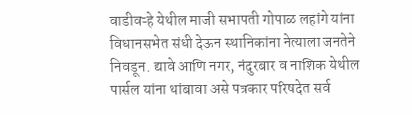वाडीवऱ्हे येथील माजी सभापती गोपाळ लहांगे यांना विधानसभेत संधी देऊन स्थानिकांना नेत्याला जनतेने निवडून. द्यावे आणि नगर, नंदुरबार व नाशिक येथील पार्सल यांना थांबावा असे पत्रकार परिषदेत सर्व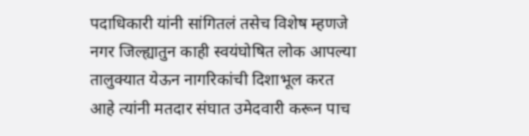पदाधिकारी यांनी सांगितलं तसेच विशेष म्हणजे नगर जिल्ह्यातुन काही स्वयंघोषित लोक आपल्या तालुक्यात येऊन नागरिकांची दिशाभूल करत आहे त्यांनी मतदार संघात उमेदवारी करून पाच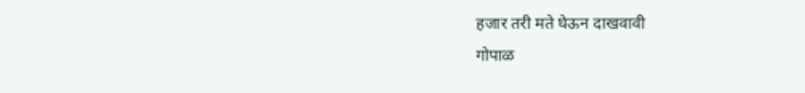हजार तरी मते घेऊन दाखवावी
गोपाळ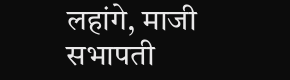लहांगे, माजी सभापती